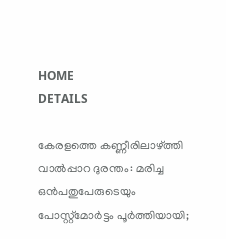HOME
DETAILS

കേരളത്തെ കണ്ണീരിലാഴ്ത്തി വാൽപ്പാറ ദുരന്തം: മരിച്ച ഒന്‍പതുപേരുടെയും പോസ്റ്റ്‍മോര്‍ട്ടം പൂര്‍ത്തിയായി;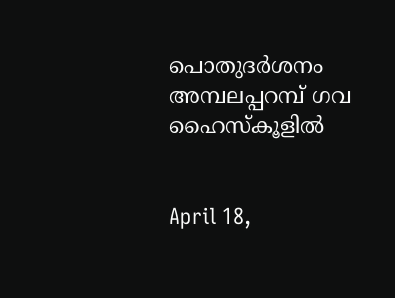പൊതുദര്‍ശനം അമ്പലപ്പറമ്പ് ഗവ ഹൈസ്കൂളിൽ


April 18,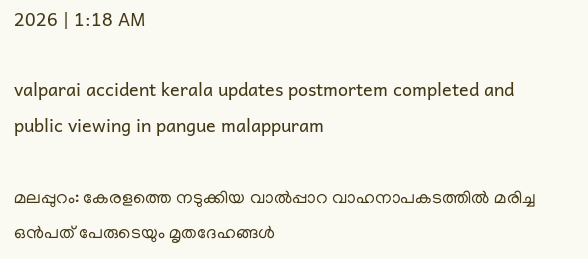2026 | 1:18 AM

valparai accident kerala updates postmortem completed and public viewing in pangue malappuram

മലപ്പുറം: കേരളത്തെ നടുക്കിയ വാൽപ്പാറ വാഹനാപകടത്തിൽ മരിച്ച ഒൻപത് പേരുടെയും മൃതദേഹങ്ങൾ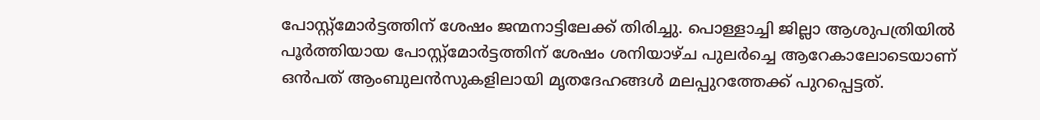പോസ്റ്റ്‌മോർട്ടത്തിന് ശേഷം ജന്മനാട്ടിലേക്ക് തിരിച്ചു. പൊള്ളാച്ചി ജില്ലാ ആശുപത്രിയിൽ പൂർത്തിയായ പോസ്റ്റ്‌മോർട്ടത്തിന് ശേഷം ശനിയാഴ്ച പുലർച്ചെ ആറേകാലോടെയാണ് ഒൻപത് ആംബുലൻസുകളിലായി മൃതദേഹങ്ങൾ മലപ്പുറത്തേക്ക് പുറപ്പെട്ടത്.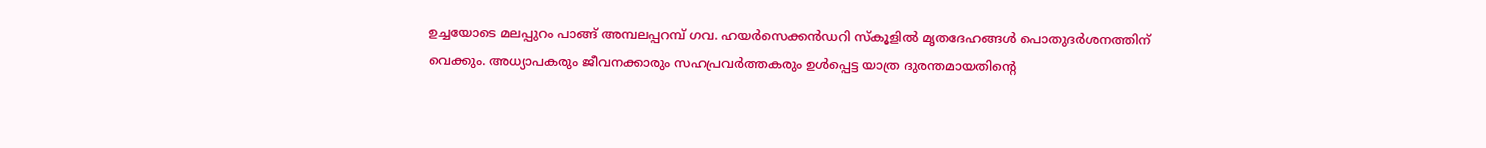ഉച്ചയോടെ മലപ്പുറം പാങ്ങ് അമ്പലപ്പറമ്പ് ഗവ. ഹയർസെക്കൻഡറി സ്കൂളിൽ മൃതദേഹങ്ങൾ പൊതുദർശനത്തിന് വെക്കും. അധ്യാപകരും ജീവനക്കാരും സഹപ്രവർത്തകരും ഉൾപ്പെട്ട യാത്ര ദുരന്തമായതിന്റെ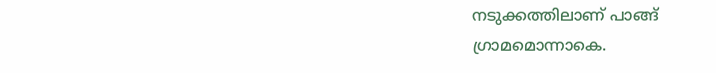നടുക്കത്തിലാണ് പാങ്ങ് ഗ്രാമമൊന്നാകെ.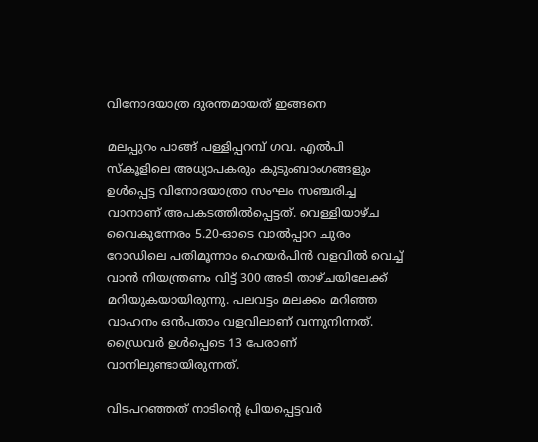വിനോദയാത്ര ദുരന്തമായത് ഇങ്ങനെ

മലപ്പുറം പാങ്ങ് പള്ളിപ്പറമ്പ് ഗവ. എൽപി സ്‌കൂളിലെ അധ്യാപകരും കുടുംബാംഗങ്ങളും ഉൾപ്പെട്ട വിനോദയാത്രാ സംഘം സഞ്ചരിച്ച വാനാണ് അപകടത്തിൽപ്പെട്ടത്. വെള്ളിയാഴ്ച വൈകുന്നേരം 5.20-ഓടെ വാൽപ്പാറ ചുരം റോഡിലെ പതിമൂന്നാം ഹെയർപിൻ വളവിൽ വെച്ച് വാൻ നിയന്ത്രണം വിട്ട് 300 അടി താഴ്ചയിലേക്ക് മറിയുകയായിരുന്നു. പലവട്ടം മലക്കം മറിഞ്ഞ വാഹനം ഒൻപതാം വളവിലാണ് വന്നുനിന്നത്. ഡ്രൈവർ ഉൾപ്പെടെ 13 പേരാണ് വാനിലുണ്ടായിരുന്നത്.

വിടപറഞ്ഞത് നാടിന്റെ പ്രിയപ്പെട്ടവർ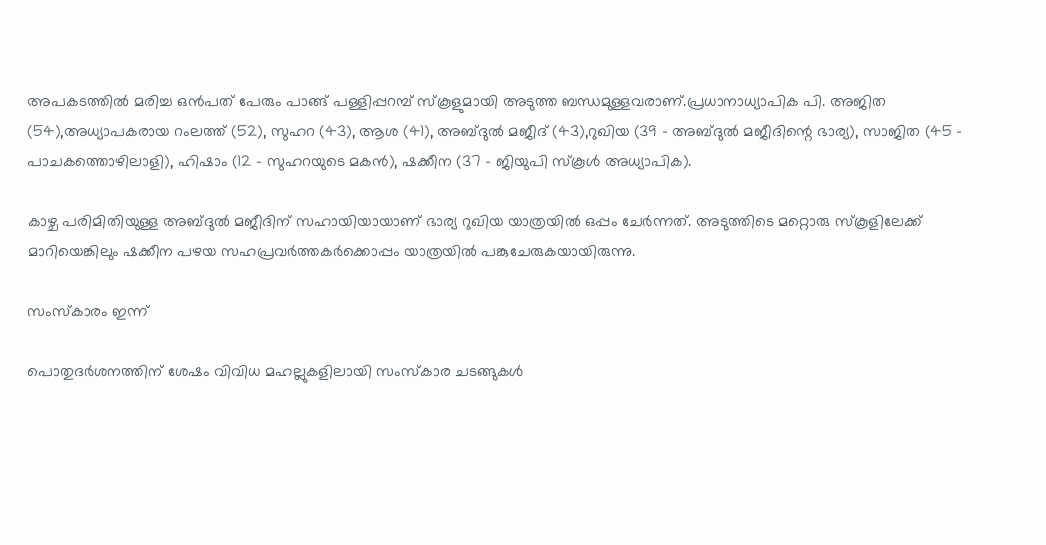അപകടത്തിൽ മരിച്ച ഒൻപത് പേരും പാങ്ങ് പള്ളിപ്പറമ്പ് സ്കൂളുമായി അടുത്ത ബന്ധമുള്ളവരാണ്.പ്രധാനാധ്യാപിക പി. അജിത (54),അധ്യാപകരായ റംലത്ത് (52), സുഹറ (43), ആശ (41), അബ്ദുൽ മജീദ് (43),റുഖിയ (39 - അബ്ദുൽ മജീദിന്റെ ഭാര്യ), സാജിത (45 - പാചകത്തൊഴിലാളി), ഹിഷാം (12 - സുഹറയുടെ മകൻ), ഷക്കീന (37 - ജിയുപി സ്കൂൾ അധ്യാപിക).

കാഴ്ച പരിമിതിയുള്ള അബ്ദുൽ മജീദിന് സഹായിയായാണ് ഭാര്യ റുഖിയ യാത്രയിൽ ഒപ്പം ചേർന്നത്. അടുത്തിടെ മറ്റൊരു സ്കൂളിലേക്ക് മാറിയെങ്കിലും ഷക്കീന പഴയ സഹപ്രവർത്തകർക്കൊപ്പം യാത്രയിൽ പങ്കുചേരുകയായിരുന്നു.

സംസ്കാരം ഇന്ന്

പൊതുദർശനത്തിന് ശേഷം വിവിധ മഹല്ലുകളിലായി സംസ്കാര ചടങ്ങുകൾ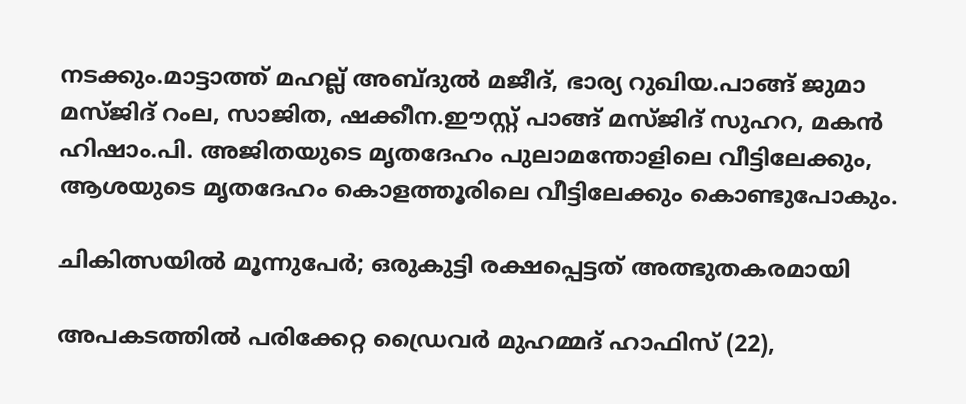നടക്കും.മാട്ടാത്ത് മഹല്ല് അബ്ദുൽ മജീദ്, ഭാര്യ റുഖിയ.പാങ്ങ് ജുമാ മസ്ജിദ് റംല, സാജിത, ഷക്കീന.ഈസ്റ്റ് പാങ്ങ് മസ്ജിദ് സുഹറ, മകൻ ഹിഷാം.പി. അജിതയുടെ മൃതദേഹം പുലാമന്തോളിലെ വീട്ടിലേക്കും, ആശയുടെ മൃതദേഹം കൊളത്തൂരിലെ വീട്ടിലേക്കും കൊണ്ടുപോകും.

ചികിത്സയിൽ മൂന്നുപേർ; ഒരുകുട്ടി രക്ഷപ്പെട്ടത് അത്ഭുതകരമായി

അപകടത്തിൽ പരിക്കേറ്റ ഡ്രൈവർ മുഹമ്മദ് ഹാഫിസ് (22),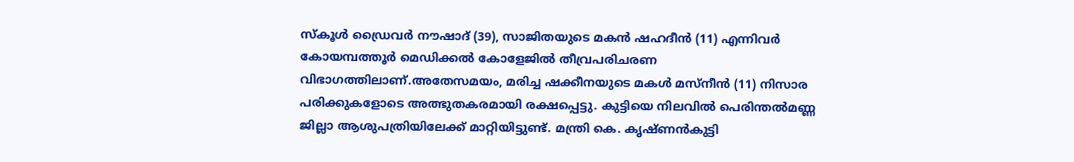സ്കൂൾ ഡ്രൈവർ നൗഷാദ് (39), സാജിതയുടെ മകൻ ഷഹദീൻ (11) എന്നിവർ കോയമ്പത്തൂർ മെഡിക്കൽ കോളേജിൽ തീവ്രപരിചരണ വിഭാഗത്തിലാണ്.അതേസമയം, മരിച്ച ഷക്കീനയുടെ മകൾ മസ്‌നീൻ (11) നിസാര പരിക്കുകളോടെ അത്ഭുതകരമായി രക്ഷപ്പെട്ടു. കുട്ടിയെ നിലവിൽ പെരിന്തൽമണ്ണ ജില്ലാ ആശുപത്രിയിലേക്ക് മാറ്റിയിട്ടുണ്ട്. മന്ത്രി കെ. കൃഷ്ണൻകുട്ടി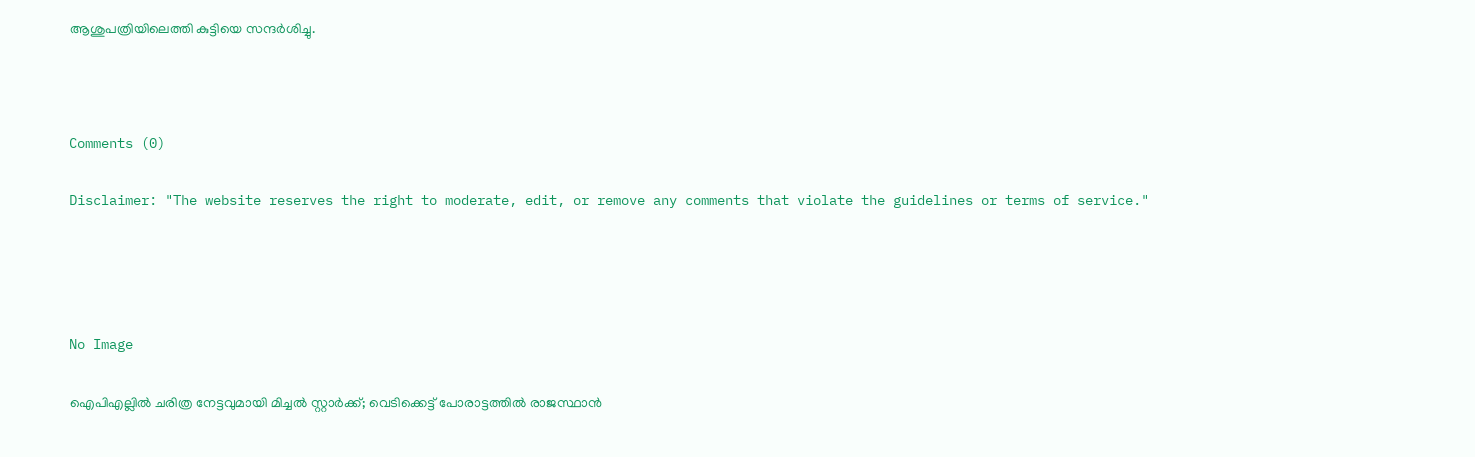ആശുപത്രിയിലെത്തി കുട്ടിയെ സന്ദർശിച്ചു.



Comments (0)

Disclaimer: "The website reserves the right to moderate, edit, or remove any comments that violate the guidelines or terms of service."




No Image

ഐപിഎല്ലിൽ ചരിത്ര നേട്ടവുമായി മിച്ചൽ സ്റ്റാർക്ക്; വെടിക്കെട്ട് പോരാട്ടത്തിൽ രാജസ്ഥാൻ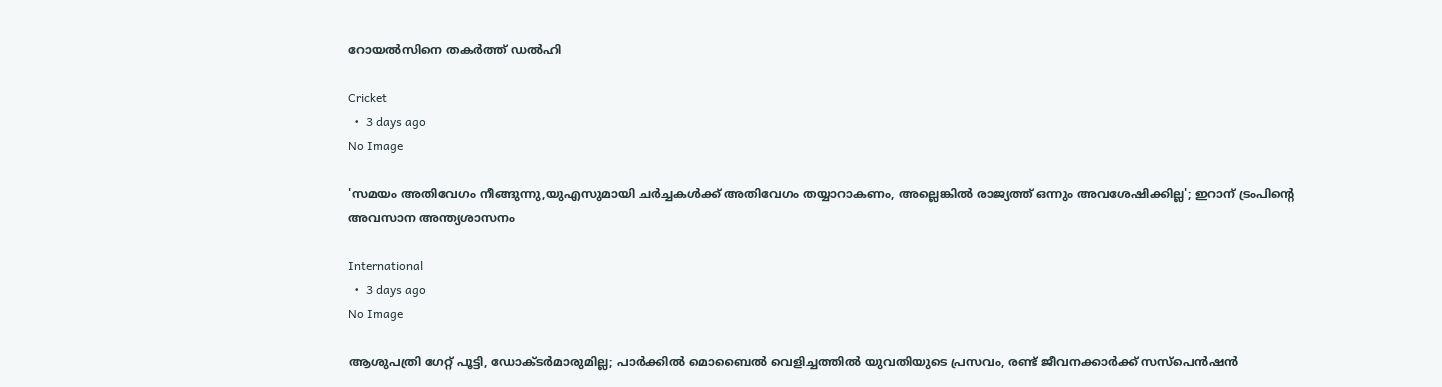റോയൽസിനെ തകർത്ത് ഡൽഹി

Cricket
  •  3 days ago
No Image

'സമയം അതിവേഗം നീങ്ങുന്നു,യുഎസുമായി ചർച്ചകൾക്ക് അതിവേഗം തയ്യാറാകണം, അല്ലെങ്കിൽ രാജ്യത്ത് ഒന്നും അവശേഷിക്കില്ല'; ഇറാന് ട്രംപിന്റെ അവസാന അന്ത്യശാസനം

International
  •  3 days ago
No Image

ആശുപത്രി ഗേറ്റ് പൂട്ടി, ഡോക്ടർമാരുമില്ല; പാർക്കിൽ മൊബൈൽ വെളിച്ചത്തിൽ യുവതിയുടെ പ്രസവം, രണ്ട് ജീവനക്കാർക്ക് സസ്‌പെൻഷൻ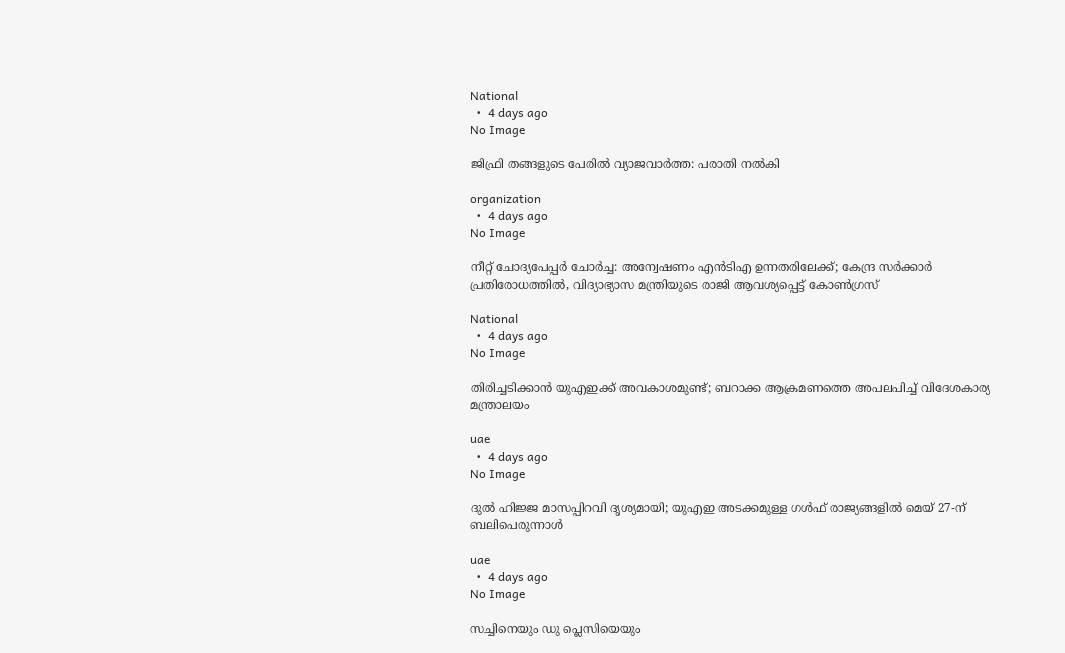National
  •  4 days ago
No Image

ജിഫ്രി തങ്ങളുടെ പേരില്‍ വ്യാജവാര്‍ത്ത: പരാതി നല്‍കി

organization
  •  4 days ago
No Image

നീറ്റ് ചോദ്യപേപ്പർ ചോർച്ച: അന്വേഷണം എൻടിഎ ഉന്നതരിലേക്ക്; കേന്ദ്ര സർക്കാർ പ്രതിരോധത്തിൽ, വിദ്യാഭ്യാസ മന്ത്രിയുടെ രാജി ആവശ്യപ്പെട്ട് കോൺഗ്രസ്

National
  •  4 days ago
No Image

തിരിച്ചടിക്കാൻ യുഎഇക്ക് അവകാശമുണ്ട്; ബറാക്ക ആക്രമണത്തെ അപലപിച്ച് വിദേശകാര്യ മന്ത്രാലയം

uae
  •  4 days ago
No Image

ദുൽ ഹിജ്ജ മാസപ്പിറവി ദൃശ്യമായി; യുഎഇ അടക്കമുള്ള ഗൾഫ് രാജ്യങ്ങളിൽ മെയ് 27-ന് ബലിപെരുന്നാൾ

uae
  •  4 days ago
No Image

സച്ചിനെയും ഡു പ്ലെസിയെയും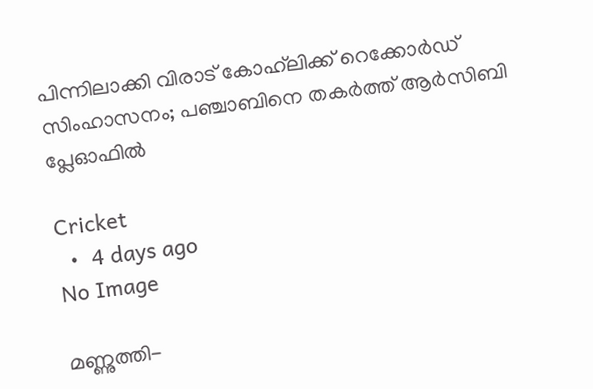പിന്നിലാക്കി വിരാട് കോഹ്‌ലിക്ക് റെക്കോർഡ് സിംഹാസനം; പഞ്ചാബിനെ തകർത്ത് ആർസിബി പ്ലേഓഫിൽ

Cricket
  •  4 days ago
No Image

മണ്ണുത്തി-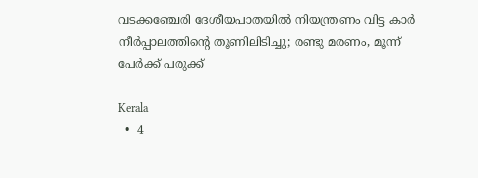വടക്കഞ്ചേരി ദേശീയപാതയിൽ നിയന്ത്രണം വിട്ട കാർ നീർപ്പാലത്തിന്റെ തൂണിലിടിച്ചു; രണ്ടു മരണം, മൂന്ന് പേർക്ക് പരുക്ക്

Kerala
  •  4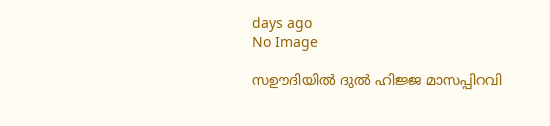days ago
No Image

സഊദിയിൽ ദുൽ ഹിജ്ജ മാസപ്പിറവി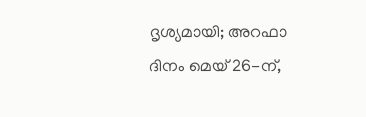ദൃശ്യമായി; അറഫാ ദിനം മെയ് 26-ന്,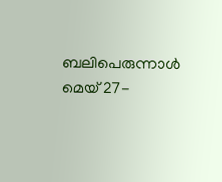ബലിപെരുന്നാൾ മെയ് 27-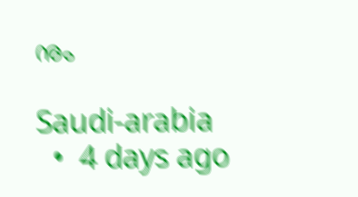നും

Saudi-arabia
  •  4 days ago